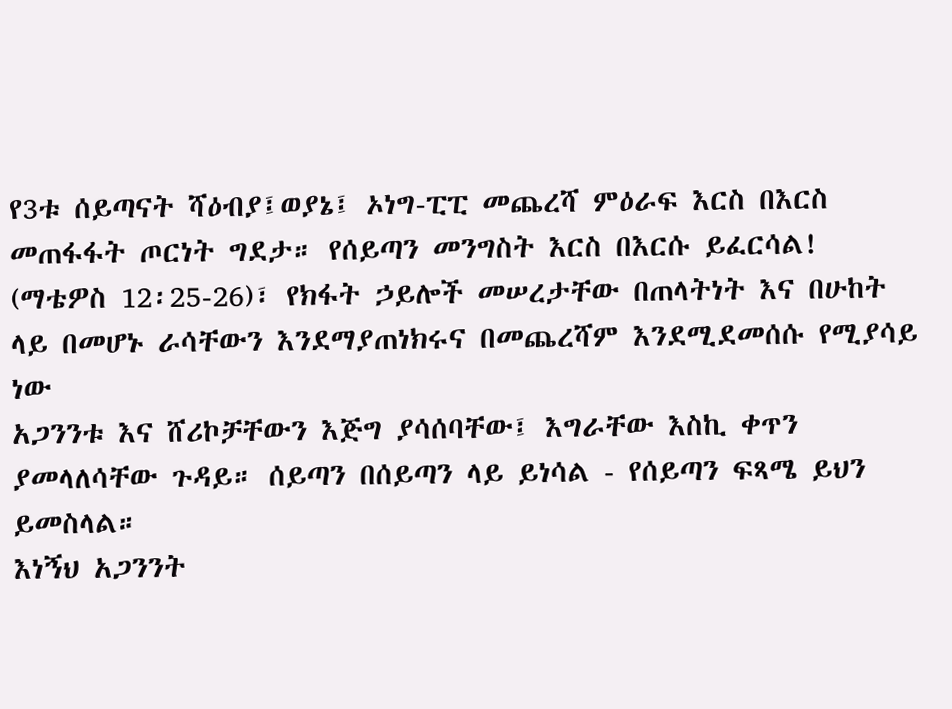የ3ቱ ሰይጣናት ሻዕብያ፤ወያኔ፤ ኦነግ-ፒፒ መጨረሻ ምዕራፍ እርስ በእርስ መጠፋፋት ጦርነት ግደታ። የሰይጣን መንግስት እርስ በእርሱ ይፈርሳል!
(ማቴዎስ 12፡25-26)፣ የክፋት ኃይሎች መሠረታቸው በጠላትነት እና በሁከት ላይ በመሆኑ ራሳቸውን እንደማያጠነክሩና በመጨረሻም እንደሚደመሰሱ የሚያሳይ ነው
አጋንንቱ እና ሸሪኮቻቸውን እጅግ ያሳሰባቸው፤ እግራቸው እስኪ ቀጥን ያመላለሳቸው ጉዳይ። ሰይጣን በሰይጣን ላይ ይነሳል - የሰይጣን ፍጻሜ ይህን ይመስላል።
እነኝህ አጋንንት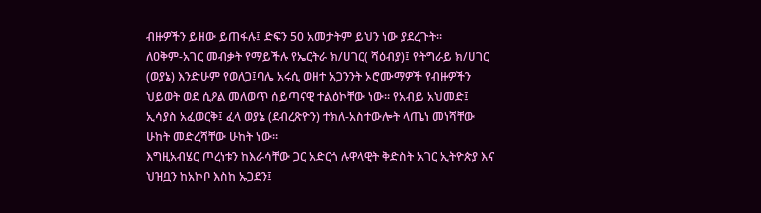ብዙዎችን ይዘው ይጠፋሉ፤ ድፍን 50 አመታትም ይህን ነው ያደረጉት።
ለዐቅም-አገር መብቃት የማይችሉ የኤርትራ ክ/ሀገር( ሻዕብያ)፤ የትግራይ ክ/ሀገር (ወያኔ) እንድሁም የወለጋ፤ባሌ አሩሲ ወዘተ አጋንንት ኦሮሙማዎች የብዙዎችን ህይወት ወደ ሲዖል መለወጥ ሰይጣናዊ ተልዕኮቸው ነው። የአብይ አህመድ፤ ኢሳያስ አፈወርቅ፤ ፈላ ወያኔ (ደብረጽዮን) ተክለ-አስተውሎት ላጤነ መነሻቸው ሁከት መድረሻቸው ሁከት ነው።
እግዚአብሄር ጦረነቱን ከእራሳቸው ጋር አድርጎ ሉዋላዊት ቅድስት አገር ኢትዮጵያ እና ህዝቧን ከአኮቦ እስከ ኡጋደን፤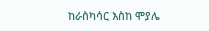ከራስካሳር እስከ ሞያሌ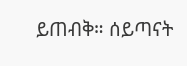ይጠብቅ። ሰይጣናት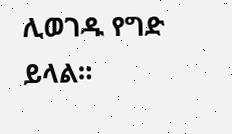ሊወገዱ የግድ ይላል።